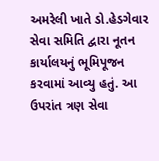અમરેલી ખાતે ડો.હેડગેવાર સેવા સમિતિ દ્વારા નૂતન કાર્યાલયનું ભૂમિપૂજન કરવામાં આવ્યુ હતું. આ ઉપરાંત ત્રણ સેવા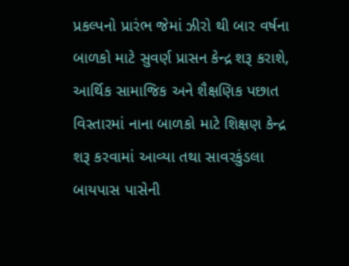પ્રકલ્પનો પ્રારંભ જેમાં ઝીરો થી બાર વર્ષના બાળકો માટે સુવર્ણ પ્રાસન કેન્દ્ર શરૂ કરાશે, આર્થિક સામાજિક અને શૈક્ષણિક પછાત વિસ્તારમાં નાના બાળકો માટે શિક્ષણ કેન્દ્ર શરૂ કરવામાં આવ્યા તથા સાવરકુંડલા બાયપાસ પાસેની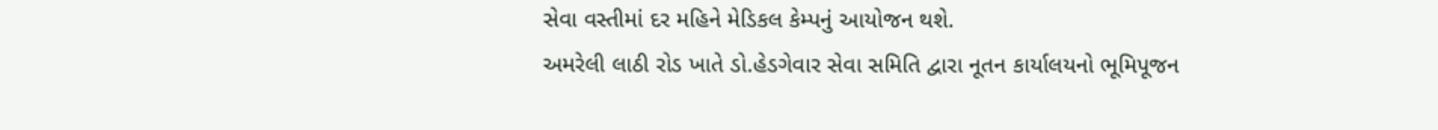સેવા વસ્તીમાં દર મહિને મેડિકલ કેમ્પનું આયોજન થશે.
અમરેલી લાઠી રોડ ખાતે ડો.હેડગેવાર સેવા સમિતિ દ્વારા નૂતન કાર્યાલયનો ભૂમિપૂજન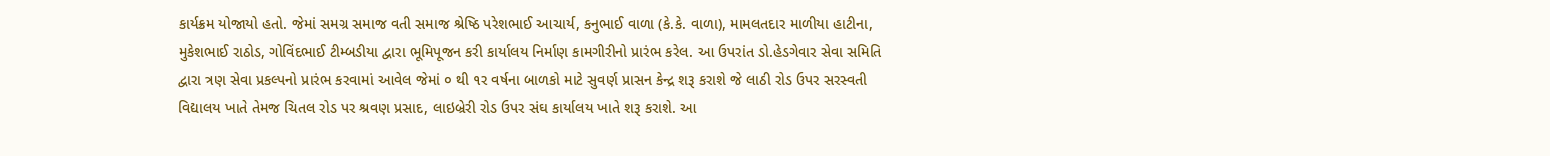કાર્યક્રમ યોજાયો હતો. જેમાં સમગ્ર સમાજ વતી સમાજ શ્રેષ્ઠિ પરેશભાઈ આચાર્ય, કનુભાઈ વાળા (કે.કે. વાળા), મામલતદાર માળીયા હાટીના, મુકેશભાઈ રાઠોડ, ગોવિંદભાઈ ટીમ્બડીયા દ્વારા ભૂમિપૂજન કરી કાર્યાલય નિર્માણ કામગીરીનો પ્રારંભ કરેલ. આ ઉપરાંત ડો.હેડગેવાર સેવા સમિતિ દ્વારા ત્રણ સેવા પ્રકલ્પનો પ્રારંભ કરવામાં આવેલ જેમાં ૦ થી ૧ર વર્ષના બાળકો માટે સુવર્ણ પ્રાસન કેન્દ્ર શરૂ કરાશે જે લાઠી રોડ ઉપર સરસ્વતી વિદ્યાલય ખાતે તેમજ ચિતલ રોડ પર શ્રવણ પ્રસાદ, લાઇબ્રેરી રોડ ઉપર સંઘ કાર્યાલય ખાતે શરૂ કરાશે. આ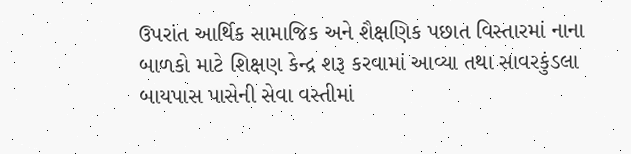ઉપરાંત આર્થિક સામાજિક અને શૈક્ષણિક પછાત વિસ્તારમાં નાના બાળકો માટે શિક્ષણ કેન્દ્ર શરૂ કરવામાં આવ્યા તથા સાવરકુંડલા બાયપાસ પાસેની સેવા વસ્તીમાં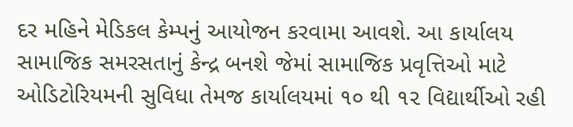દર મહિને મેડિકલ કેમ્પનું આયોજન કરવામા આવશે. આ કાર્યાલય સામાજિક સમરસતાનું કેન્દ્ર બનશે જેમાં સામાજિક પ્રવૃત્તિઓ માટે ઓડિટોરિયમની સુવિધા તેમજ કાર્યાલયમાં ૧૦ થી ૧૨ વિદ્યાર્થીઓ રહી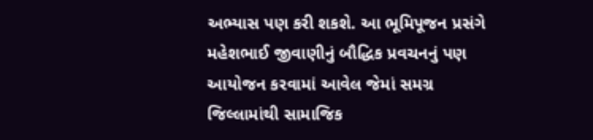અભ્યાસ પણ કરી શકશે. આ ભૂમિપૂજન પ્રસંગે મહેશભાઈ જીવાણીનું બૌદ્ધિક પ્રવચનનું પણ આયોજન કરવામાં આવેલ જેમાં સમગ્ર જિલ્લામાંથી સામાજિક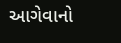આગેવાનો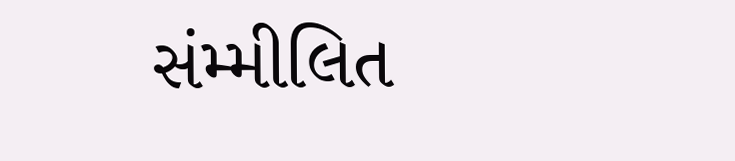સંમ્મીલિત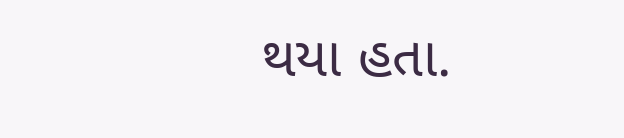થયા હતા.